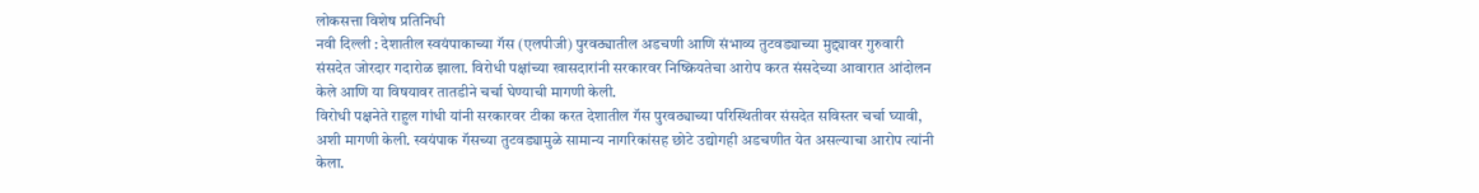लोकसत्ता विशेष प्रतिनिधी
नवी दिल्ली : देशातील स्वयंपाकाच्या गॅस (एलपीजी) पुरवठ्यातील अडचणी आणि संभाव्य तुटवड्याच्या मुद्द्यावर गुरुवारी संसदेत जोरदार गदारोळ झाला. विरोधी पक्षांच्या खासदारांनी सरकारवर निष्क्रियतेचा आरोप करत संसदेच्या आवारात आंदोलन केले आणि या विषयावर तातडीने चर्चा घेण्याची मागणी केली.
विरोधी पक्षनेते राहुल गांधी यांनी सरकारवर टीका करत देशातील गॅस पुरवठ्याच्या परिस्थितीवर संसदेत सविस्तर चर्चा घ्यावी, अशी मागणी केली. स्वयंपाक गॅसच्या तुटवड्यामुळे सामान्य नागरिकांसह छोटे उद्योगही अडचणीत येत असल्याचा आरोप त्यांनी केला.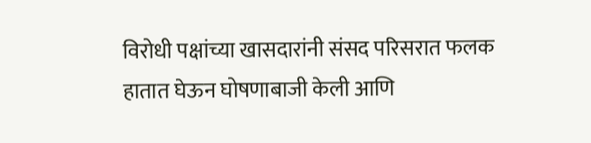विरोधी पक्षांच्या खासदारांनी संसद परिसरात फलक हातात घेऊन घोषणाबाजी केली आणि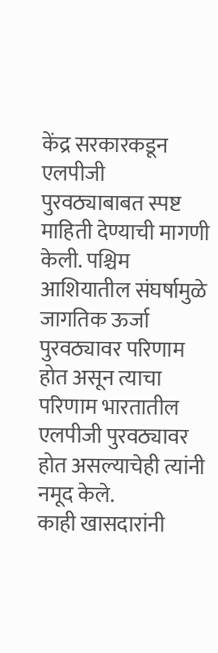केंद्र सरकारकडून एलपीजी पुरवठ्याबाबत स्पष्ट माहिती देण्याची मागणी केली. पश्चिम आशियातील संघर्षामुळे जागतिक ऊर्जा पुरवठ्यावर परिणाम होत असून त्याचा परिणाम भारतातील एलपीजी पुरवठ्यावर होत असल्याचेही त्यांनी नमूद केले.
काही खासदारांनी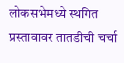लोकसभेमध्ये स्थगित प्रस्तावावर तातडीची चर्चा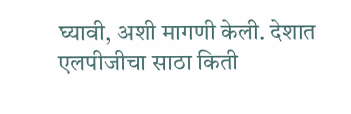घ्यावी, अशी मागणी केली. देशात एलपीजीचा साठा किती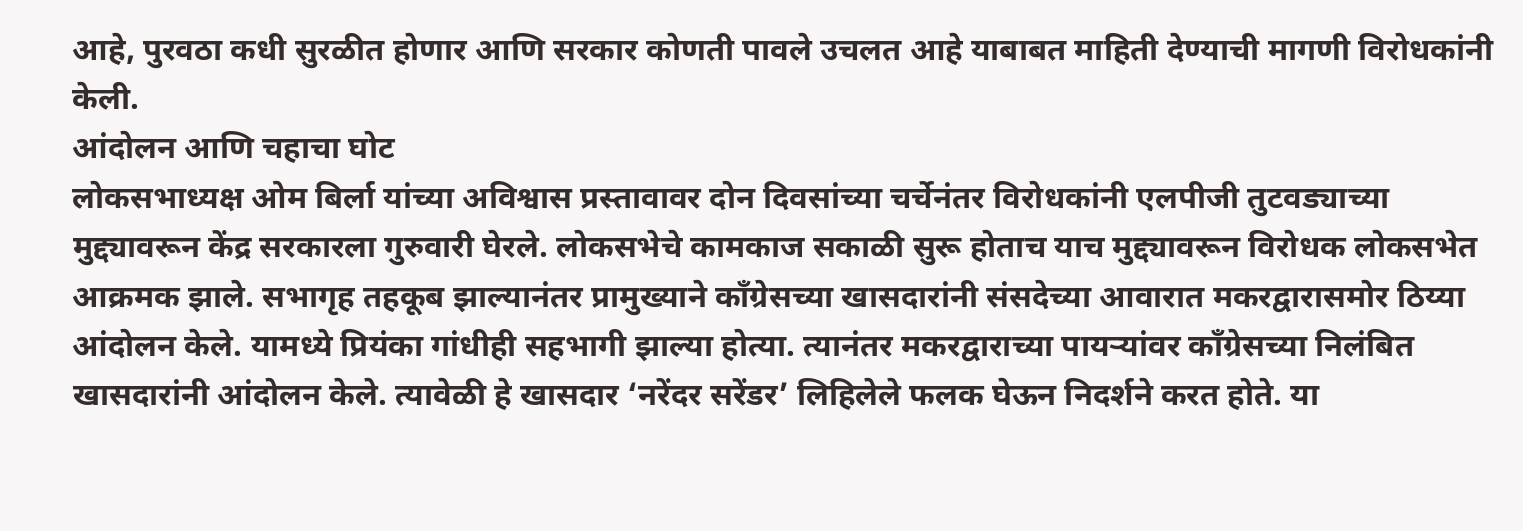आहे, पुरवठा कधी सुरळीत होणार आणि सरकार कोणती पावले उचलत आहे याबाबत माहिती देण्याची मागणी विरोधकांनी केली.
आंदोलन आणि चहाचा घोट
लोकसभाध्यक्ष ओम बिर्ला यांच्या अविश्वास प्रस्तावावर दोन दिवसांच्या चर्चेनंतर विरोधकांनी एलपीजी तुटवड्याच्या मुद्द्यावरून केंद्र सरकारला गुरुवारी घेरले. लोकसभेचे कामकाज सकाळी सुरू होताच याच मुद्द्यावरून विरोधक लोकसभेत आक्रमक झाले. सभागृह तहकूब झाल्यानंतर प्रामुख्याने काँग्रेसच्या खासदारांनी संसदेच्या आवारात मकरद्वारासमोर ठिय्या आंदोलन केले. यामध्ये प्रियंका गांधीही सहभागी झाल्या होत्या. त्यानंतर मकरद्वाराच्या पायऱ्यांवर काँग्रेसच्या निलंबित खासदारांनी आंदोलन केले. त्यावेळी हे खासदार ‘नरेंदर सरेंडर’ लिहिलेले फलक घेऊन निदर्शने करत होते. या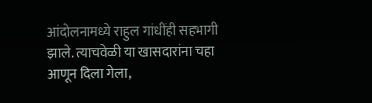आंदोलनामध्ये राहुल गांधींही सहभागी झाले. त्याचवेळी या खासदारांना चहा आणून दिला गेला,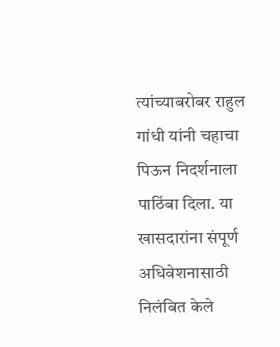त्यांच्याबरोबर राहुल गांधी यांनी चहाचा पिऊन निदर्शनाला पाठिंबा दिला. या खासदारांना संपूर्ण अधिवेशनासाठी निलंबित केले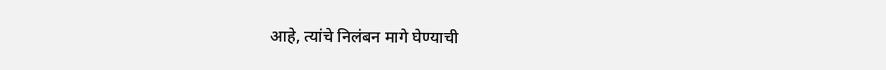आहे, त्यांचे निलंबन मागे घेण्याची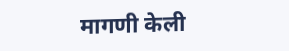मागणी केली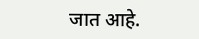जात आहे.